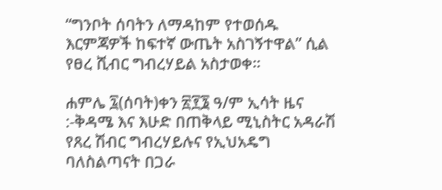“ግንቦት ሰባትን ለማዳከም የተወሰዱ እርምጃዎች ከፍተኛ ውጤት አስገኝተዋል” ሲል የፀረ ሺብር ግብረሃይል አስታወቀ፡፡

ሐምሌ ፯(ሰባት)ቀን ፳፻፮ ዓ/ም ኢሳት ዜና :-ቅዳሜ እና እሁድ በጠቅላይ ሚኒስትር አዳራሽ  የጸረ ሽብር ግብረሃይሉና የኢህአዴግ ባለስልጣናት በጋራ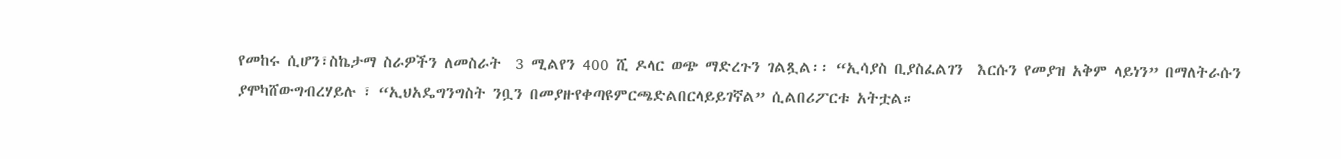የመከሩ ሲሆን፣ስኬታማ ስራዎችን ለመስራት  3 ሚልየን 400 ሺ ዶላር ወጭ ማድረጉን ገልጿል፡፡ “ኢሳያስ ቢያስፈልገን  እርሱን የመያዝ አቅም ላይነን” በማለትራሱን ያሞካሸውግብረሃይሉ ፣ “ኢህአዴግንግስት ንቧን በመያዙየቀጣዩምርጫድልበርላይይገኛል” ሲልበሪፖርቱ አትቷል።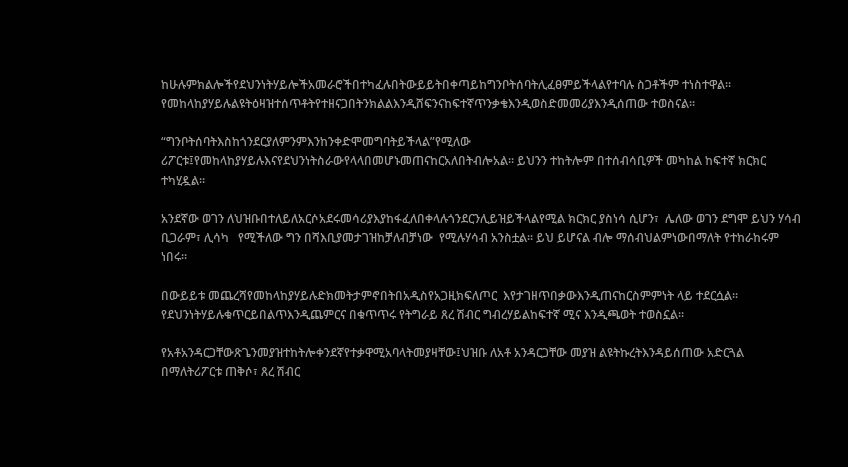ከሁሉምክልሎችየደህንነትሃይሎችአመራሮችበተካፈሉበትውይይትበቀጣይከግንቦትሰባትሊፈፀምይችላልየተባሉ ስጋቶችም ተነስተዋል።  የመከላከያሃይሉልዩትዕዛዝተሰጥቶትየተዘናጋበትንክልልእንዲሸፍንናከፍተኛጥንቃቄእንዲወስድመመሪያእንዲሰጠው ተወስናል፡፡

“ግንቦትሰባትእስከጎንደርያለምንምእንከንቀድሞመግባትይችላል”የሚለው ሪፖርቱ፤የመከላከያሃይሉእናየደህንነትስራውየላላበመሆኑመጠናከርአለበትብሎአል። ይህንን ተከትሎም በተሰብሳቢዎች መካከል ከፍተኛ ክርክር ተካሂዷል።

አንደኛው ወገን ለህዝቡበተለይለአርሶአደሩመሳሪያእያከፋፈለበቀላሉጎንደርንሊይዝይችላልየሚል ክርክር ያስነሳ ሲሆን፣  ሌለው ወገን ደግሞ ይህን ሃሳብ ቢጋራም፣ ሊሳካ   የሚችለው ግን በሻእቢያመታገዝከቻለብቻነው  የሚሉሃሳብ አንስቷል። ይህ ይሆናል ብሎ ማሰብህልምነውበማለት የተከራከሩም ነበሩ።

በውይይቱ መጨረሻየመከላከያሃይሉድክመትታምኖበትበአዲስየአጋዚክፍለጦር  እየታገዘጥበቃውእንዲጠናከርስምምነት ላይ ተደርሷል፡፡የደህንነትሃይሉቁጥርይበልጥእንዲጨምርና በቁጥጥሩ የትግራይ ጸረ ሽብር ግብረሃይልከፍተኛ ሚና እንዲጫወት ተወስኗል።

የአቶአንዳርጋቸውጽጌንመያዝተከትሎቀንደኛየተቃዋሚአባላትመያዛቸው፤ህዝቡ ለአቶ አንዳርጋቸው መያዝ ልዩትኩረትእንዳይሰጠው አድርጓል በማለትሪፖርቱ ጠቅሶ፣ ጸረ ሽብር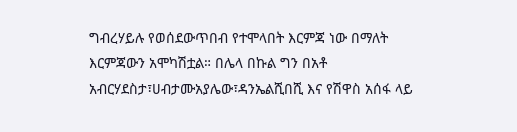ግብረሃይሉ የወሰደውጥበብ የተሞላበት እርምጃ ነው በማለት እርምጃውን አሞካሽቷል። በሌላ በኩል ግን በአቶ አብርሃደስታ፣ሀብታሙአያሌው፣ዳንኤልሺበሺ እና የሽዋስ አሰፋ ላይ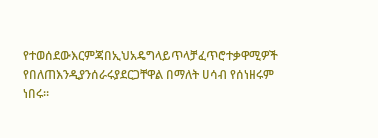የተወሰደውእርምጃበኢህአዴግላይጥላቻፈጥሮተቃዋሚዎች  የበለጠእንዲያንሰራሩያደርጋቸዋል በማለት ሀሳብ የሰነዘሩም ነበሩ።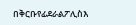በቅርቡየፊደራልፖሊስእ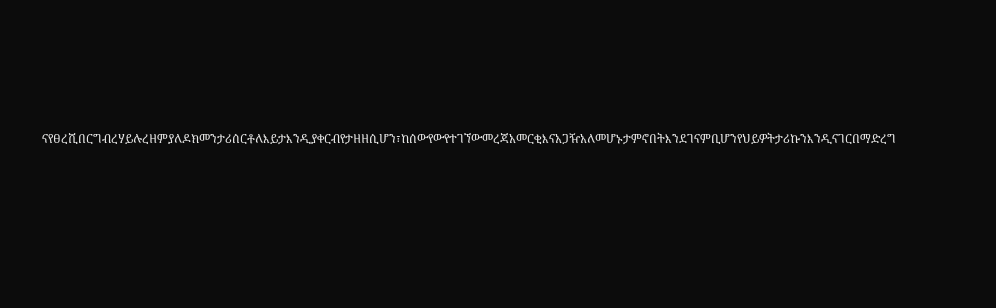ናየፀረሺበርግብረሃይሉረዘምያለዶክመንታሪሰርቶለእይታእንዲያቀርብየታዘዘሲሆን፣ከሰውየውየተገኘውመረጃአመርቂእናአጋዥአለመሆኑታምኖበትእንደገናምቢሆንየህይዎትታሪኩንእንዲናገርበማድረግ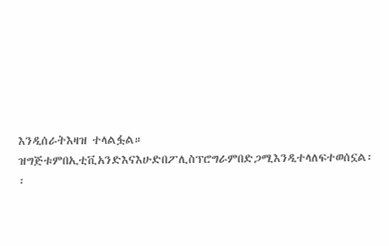እንዲሰራትእዛዝ ተላልፏል።  ዝግጅቱምበኢቲቪአንድእናእሁድበፖሊስፕሮግራምበድጋሚእንዲተላለፍተወሰኗል፡፡